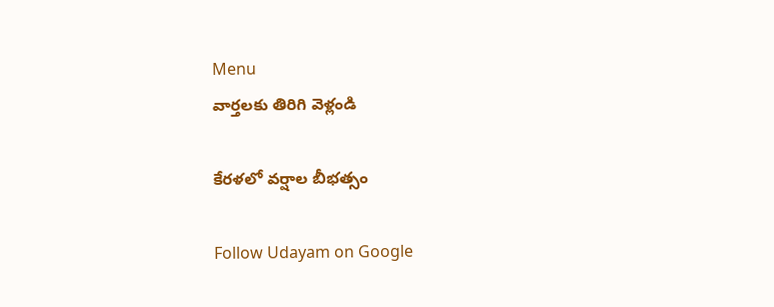Menu
వార్తలకు తిరిగి వెళ్లండి

కేరళలో వర్షాల బీభత్సం

Follow Udayam on Google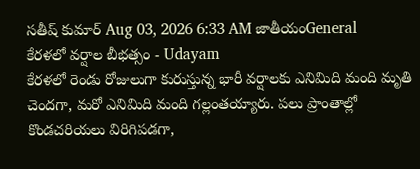సతీష్ కుమార్ Aug 03, 2026 6:33 AM జాతీయంGeneral
కేరళలో వర్షాల బీభత్సం - Udayam
కేరళలో రెండు రోజులుగా కురుస్తున్న భారీ వర్షాలకు ఎనిమిది మంది మృతి చెందగా, మరో ఎనిమిది మంది గల్లంతయ్యారు. పలు ప్రాంతాల్లో కొండచరియలు విరిగిపడగా,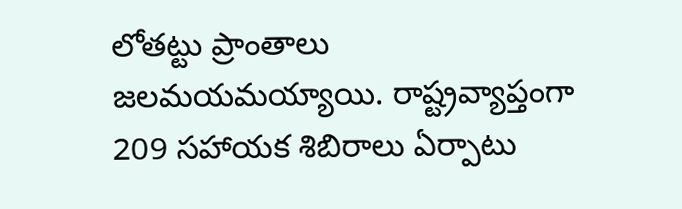లోతట్టు ప్రాంతాలు జలమయమయ్యాయి. రాష్ట్రవ్యాప్తంగా 209 సహాయక శిబిరాలు ఏర్పాటు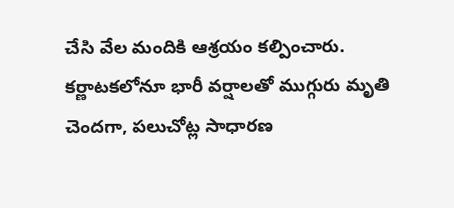చేసి వేల మందికి ఆశ్రయం కల్పించారు. కర్ణాటకలోనూ భారీ వర్షాలతో ముగ్గురు మృతి చెందగా, పలుచోట్ల సాధారణ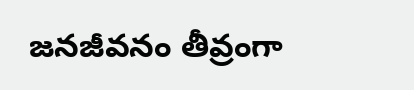జనజీవనం తీవ్రంగా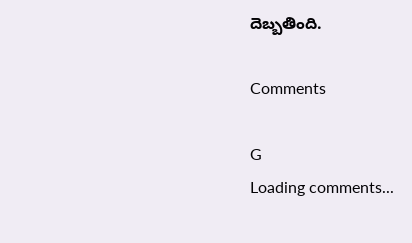దెబ్బతింది.

Comments

G
Loading comments...